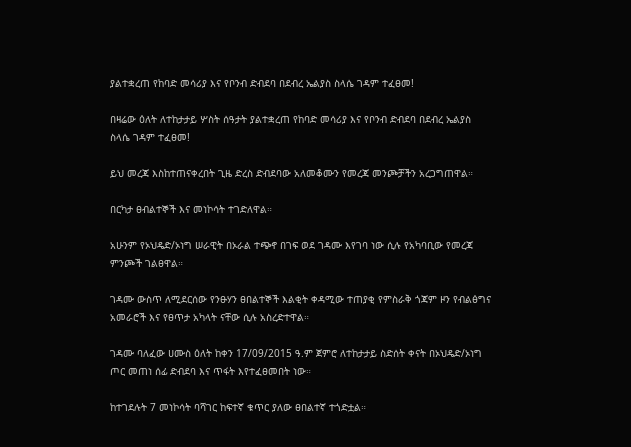ያልተቋረጠ የከባድ መሳሪያ እና የቦንብ ድብደባ በደብረ ኤልያስ ስላሴ ገዳም ተፈፀመ!

በዛሬው ዕለት ለተከታታይ ሦስት ሰዓታት ያልተቋረጠ የከባድ መሳሪያ እና የቦንብ ድብደባ በደብረ ኤልያስ ስላሴ ገዳም ተፈፀመ!

ይህ መረጃ እስከተጠናቀረበት ጊዜ ድረስ ድብደባው አለመቆሙን የመረጃ መንጮቻችን አረጋግጠዋል።

በርካታ ፀብልተኞች እና መነኮሳት ተገድለዋል።

አሁንም የኦህዴድ/ኦነግ ሠራዊት በኦራል ተጭኖ በገፍ ወደ ገዳሙ እየገባ ነው ሲሉ የአካባቢው የመረጃ ምንጮች ገልፀዋል።

ገዳሙ ውስጥ ለሚደርሰው የንፁሃን ፀበልተኞች እልቂት ቀዳሚው ተጠያቂ የምስራቅ ጎጃም ዞን የብልፅግና አመራሮች እና የፀጥታ አካላት ናቸው ሲሉ አስረድተዋል።

ገዳሙ ባለፈው ሀሙስ ዕለት ከቀን 17/09/2015 ዓ.ም ጀምሮ ለተከታታይ ስድሰት ቀናት በኦህዴድ/ኦነግ ጦር መጠነ ሰፊ ድብደባ እና ጥፋት እየተፈፀመበት ነው።

ከተገደሉት 7 መነኮሳት ባሻገር ከፍተኛ ቁጥር ያለው ፀበልተኛ ተጎድቷል።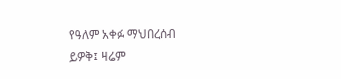የዓለም አቀፉ ማህበረሰብ ይዎቅ፤ ዛሬም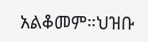አልቆመም።ህዝቡ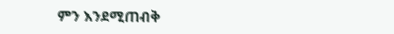ምን እንደሚጠብቅ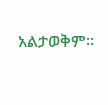አልታወቅም።